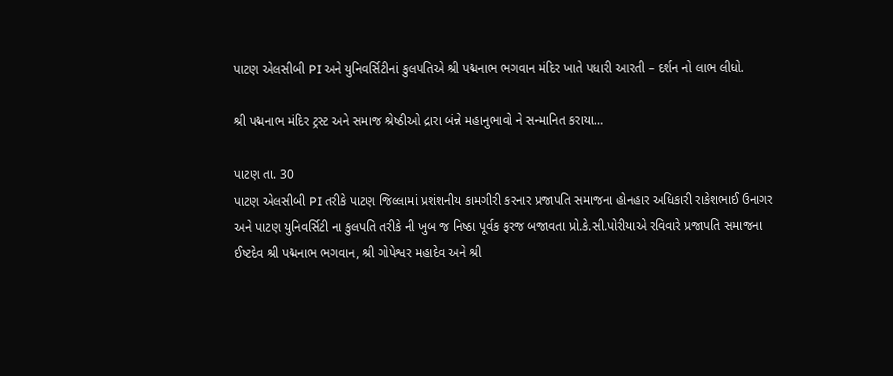પાટણ એલસીબી PI અને યુનિવર્સિટીનાં કુલપતિએ શ્રી પદ્મનાભ ભગવાન મંદિર ખાતે પધારી આરતી – દર્શન નો લાભ લીધો.

શ્રી પદ્મનાભ મંદિર ટ્રસ્ટ અને સમાજ શ્રેષ્ઠીઓ દ્રારા બંન્ને મહાનુભાવો ને સન્માનિત કરાયા…

પાટણ તા. 30
પાટણ એલસીબી PI તરીકે પાટણ જિલ્લામાં પ્રશંશનીય કામગીરી કરનાર પ્રજાપતિ સમાજના હોનહાર અધિકારી રાકેશભાઈ ઉનાગર અને પાટણ યુનિવર્સિટી ના કુલપતિ તરીકે ની ખુબ જ નિષ્ઠા પૂર્વક ફરજ બજાવતા પ્રો.કે.સી.પોરીયાએ રવિવારે પ્રજાપતિ સમાજના ઈષ્ટદેવ શ્રી પદ્મનાભ ભગવાન, શ્રી ગોપેશ્વર મહાદેવ અને શ્રી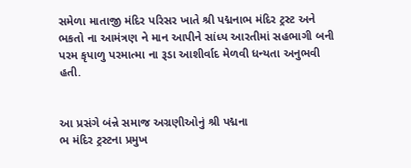સમેળા માતાજી મંદિર પરિસર ખાતે શ્રી પદ્મનાભ મંદિર ટ્રસ્ટ અને ભકતો ના આમંત્રણ ને માન આપીને સાંધ્ય આરતીમાં સહભાગી બની પરમ કૃપાળુ પરમાત્મા ના રૂડા આશીર્વાદ મેળવી ધન્યતા અનુભવી હતી.


આ પ્રસંગે બંન્ને સમાજ અગ્રણીઓનું શ્રી પદ્મના
ભ મંદિર ટ્રસ્ટના પ્રમુખ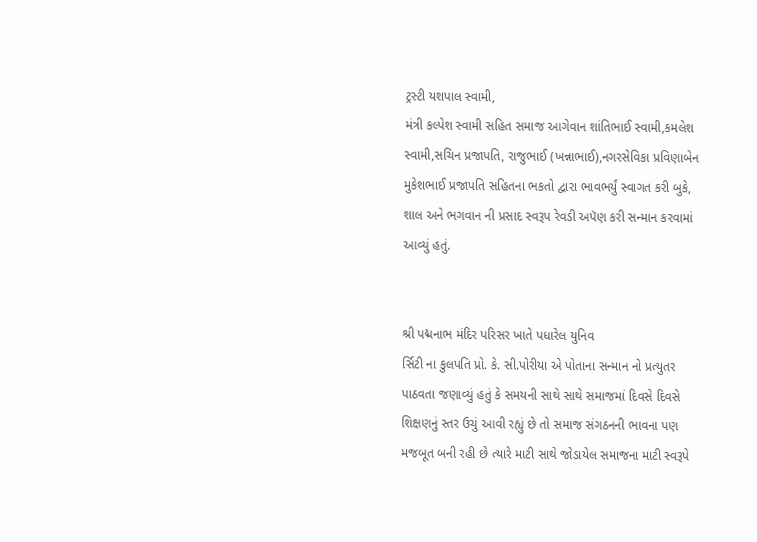ટ્રસ્ટી યશપાલ સ્વામી,
મંત્રી કલ્પેશ સ્વામી સહિત સમાજ આગેવાન શાંતિભાઈ સ્વામી,કમલેશ સ્વામી,સચિન પ્રજાપતિ, રાજુભાઈ (ખન્નાભાઈ),નગરસેવિકા પ્રવિણાબેન મુકેશભાઈ પ્રજાપતિ સહિતના ભકતો દ્વારા ભાવભર્યું સ્વાગત કરી બુકે, શાલ અને ભગવાન ની પ્રસાદ સ્વરૂપ રેવડી અપૅણ કરી સન્માન કરવામાં આવ્યું હતું.


શ્રી પદ્મનાભ મંદિર પરિસર ખાતે પધારેલ યુનિવ
ર્સિટી ના કુલપતિ પ્રો. કે. સી.પોરીયા એ પોતાના સન્માન નો પ્રત્યુતર પાઠવતા જણાવ્યું હતું કે સમયની સાથે સાથે સમાજમાં દિવસે દિવસે શિક્ષણનું સ્તર ઉચું આવી રહ્યું છે તો સમાજ સંગઠનની ભાવના પણ મજબૂત બની રહી છે ત્યારે માટી સાથે જોડાયેલ સમાજના માટી સ્વરૂપે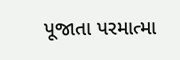પૂજાતા પરમાત્મા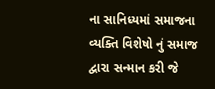ના સાનિધ્યમાં સમાજના વ્યક્તિ વિશેષો નું સમાજ દ્વારા સન્માન કરી જે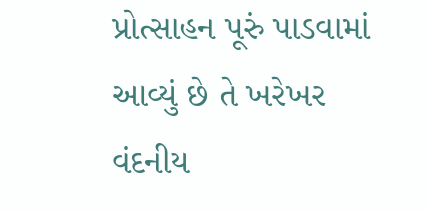પ્રોત્સાહન પૂરું પાડવામાં આવ્યું છે તે ખરેખર વંદનીય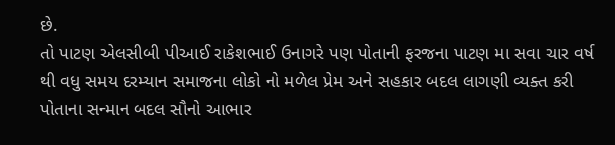છે.
તો પાટણ એલસીબી પીઆઈ રાકેશભાઈ ઉનાગરે પણ પોતાની ફરજના પાટણ મા સવા ચાર વર્ષ થી વધુ સમય દરમ્યાન સમાજના લોકો નો મળેલ પ્રેમ અને સહકાર બદલ લાગણી વ્યક્ત કરી પોતાના સન્માન બદલ સૌનો આભાર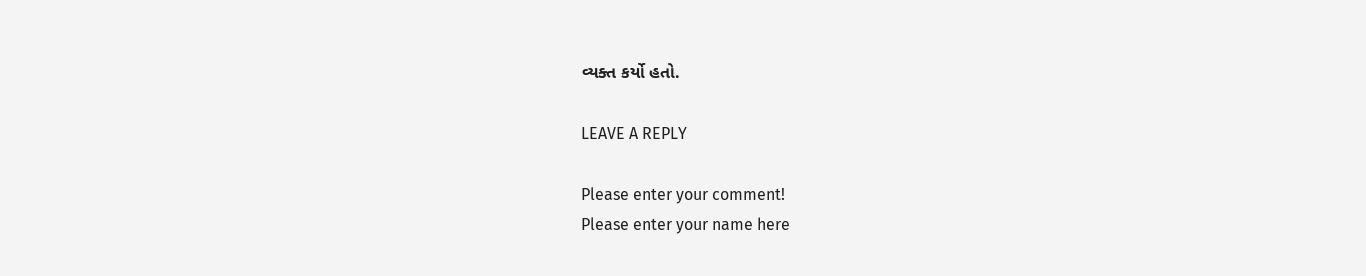વ્યક્ત કર્યો હતો.

LEAVE A REPLY

Please enter your comment!
Please enter your name here